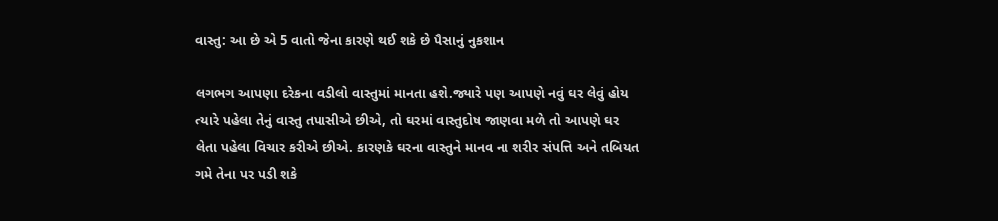વાસ્તુ: આ છે એ 5 વાતો જેના કારણે થઈ શકે છે પૈસાનું નુકશાન

લગભગ આપણા દરેકના વડીલો વાસ્તુમાં માનતા હશે.જ્યારે પણ આપણે નવું ઘર લેવું હોય ત્યારે પહેલા તેનું વાસ્તુ તપાસીએ છીએ, તો ઘરમાં વાસ્તુદોષ જાણવા મળે તો આપણે ઘર લેતા પહેલા વિચાર કરીએ છીએ. કારણકે ઘરના વાસ્તુને માનવ ના શરીર સંપત્તિ અને તબિયત ગમે તેના પર પડી શકે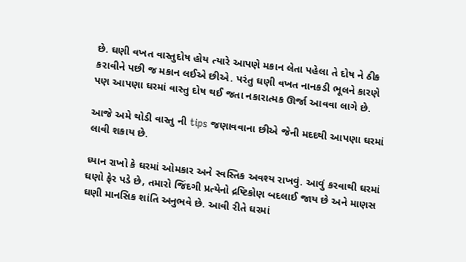છે. ઘણી વખત વાસ્તુદોષ હોય ત્યારે આપણે મકાન લેતા પહેલા તે દોષ ને ઠીક કરાવીને પછી જ મકાન લઈએ છીએ. પરંતુ ઘણી વખત નાનકડી ભૂલને કારણે પણ આપણા ઘરમાં વાસ્તુ દોષ થઈ જતા નકારાત્મક ઊર્જા આવવા લાગે છે.

આજે અમે થોડી વાસ્તુ ની tips જણાવવાના છીએ જેની મદદથી આપણા ઘરમાં લાવી શકાય છે.

ધ્યાન રાખો કે ઘરમાં ઓમકાર અને સ્વસ્તિક અવશ્ય રાખવું. આવું કરવાથી ઘરમાં ઘણો ફેર પડે છે, તમારો જિંદગી પ્રત્યેનો દ્રષ્ટિકોણ બદલાઈ જાય છે અને માણસ ઘણી માનસિક શાંતિ અનુભવે છે. આવી રીતે ઘરમાં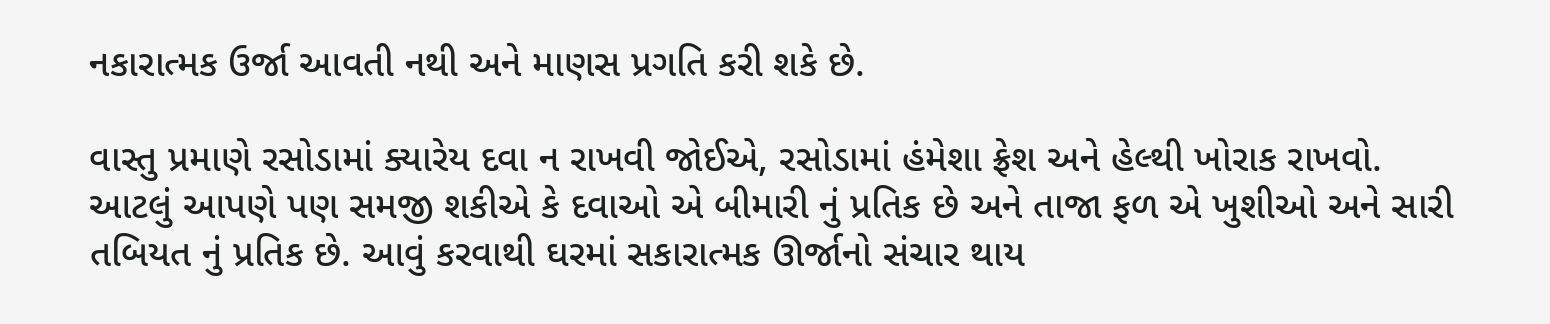નકારાત્મક ઉર્જા આવતી નથી અને માણસ પ્રગતિ કરી શકે છે.

વાસ્તુ પ્રમાણે રસોડામાં ક્યારેય દવા ન રાખવી જોઈએ, રસોડામાં હંમેશા ફ્રેશ અને હેલ્થી ખોરાક રાખવો. આટલું આપણે પણ સમજી શકીએ કે દવાઓ એ બીમારી નું પ્રતિક છે અને તાજા ફળ એ ખુશીઓ અને સારી તબિયત નું પ્રતિક છે. આવું કરવાથી ઘરમાં સકારાત્મક ઊર્જાનો સંચાર થાય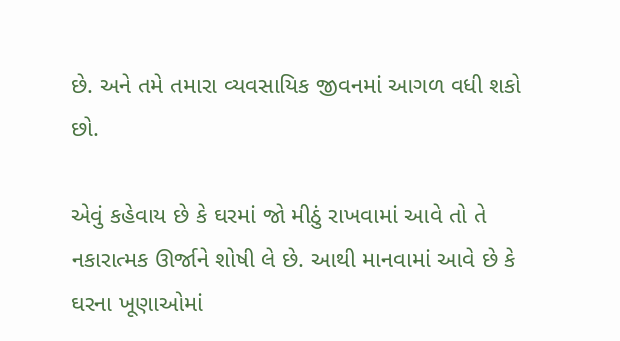છે. અને તમે તમારા વ્યવસાયિક જીવનમાં આગળ વધી શકો છો.

એવું કહેવાય છે કે ઘરમાં જો મીઠું રાખવામાં આવે તો તે નકારાત્મક ઊર્જાને શોષી લે છે. આથી માનવામાં આવે છે કે ઘરના ખૂણાઓમાં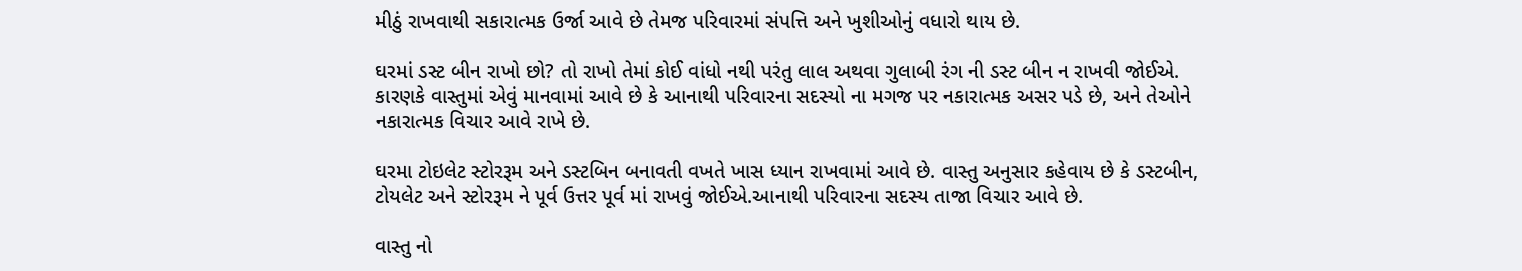મીઠું રાખવાથી સકારાત્મક ઉર્જા આવે છે તેમજ પરિવારમાં સંપત્તિ અને ખુશીઓનું વધારો થાય છે.

ઘરમાં ડસ્ટ બીન રાખો છો? તો રાખો તેમાં કોઈ વાંધો નથી પરંતુ લાલ અથવા ગુલાબી રંગ ની ડસ્ટ બીન ન રાખવી જોઈએ. કારણકે વાસ્તુમાં એવું માનવામાં આવે છે કે આનાથી પરિવારના સદસ્યો ના મગજ પર નકારાત્મક અસર પડે છે, અને તેઓને નકારાત્મક વિચાર આવે રાખે છે.

ઘરમા ટોઇલેટ સ્ટોરરૂમ અને ડસ્ટબિન બનાવતી વખતે ખાસ ધ્યાન રાખવામાં આવે છે. વાસ્તુ અનુસાર કહેવાય છે કે ડસ્ટબીન, ટોયલેટ અને સ્ટોરરૂમ ને પૂર્વ ઉત્તર પૂર્વ માં રાખવું જોઈએ.આનાથી પરિવારના સદસ્ય તાજા વિચાર આવે છે.

વાસ્તુ નો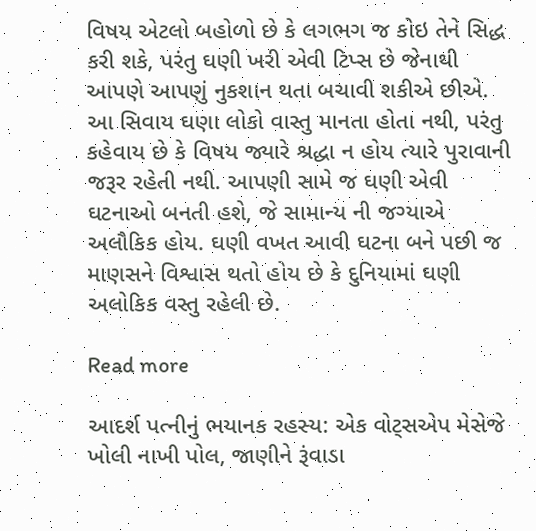વિષય એટલો બહોળો છે કે લગભગ જ કોઇ તેને સિદ્ધ કરી શકે, પરંતુ ઘણી ખરી એવી ટિપ્સ છે જેનાથી આપણે આપણું નુકશાન થતા બચાવી શકીએ છીએ. આ સિવાય ઘણા લોકો વાસ્તુ માનતા હોતા નથી, પરંતુ કહેવાય છે કે વિષય જ્યારે શ્રદ્ધા ન હોય ત્યારે પુરાવાની જરૂર રહેતી નથી. આપણી સામે જ ઘણી એવી ઘટનાઓ બનતી હશે, જે સામાન્ય ની જગ્યાએ અલૌકિક હોય. ઘણી વખત આવી ઘટના બને પછી જ માણસને વિશ્વાસ થતો હોય છે કે દુનિયામાં ઘણી અલોકિક વસ્તુ રહેલી છે.

Read more

આદર્શ પત્નીનું ભયાનક રહસ્ય: એક વોટ્સએપ મેસેજે ખોલી નાખી પોલ, જાણીને રૂંવાડા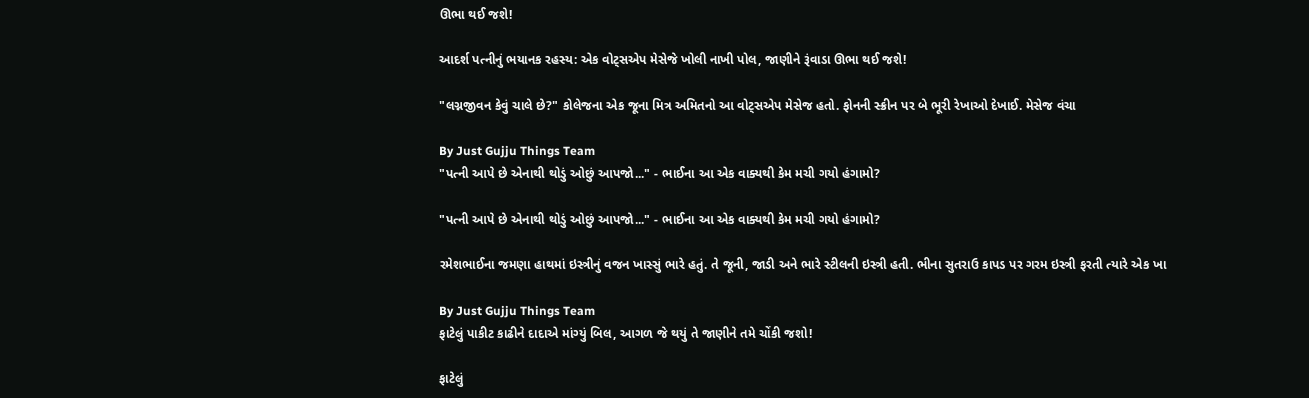ઊભા થઈ જશે!

આદર્શ પત્નીનું ભયાનક રહસ્ય: એક વોટ્સએપ મેસેજે ખોલી નાખી પોલ, જાણીને રૂંવાડા ઊભા થઈ જશે!

"લગ્નજીવન કેવું ચાલે છે?" કોલેજના એક જૂના મિત્ર અમિતનો આ વોટ્સએપ મેસેજ હતો. ફોનની સ્ક્રીન પર બે ભૂરી રેખાઓ દેખાઈ. મેસેજ વંચા

By Just Gujju Things Team
"પત્ની આપે છે એનાથી થોડું ઓછું આપજો..." - ભાઈના આ એક વાક્યથી કેમ મચી ગયો હંગામો?

"પત્ની આપે છે એનાથી થોડું ઓછું આપજો..." - ભાઈના આ એક વાક્યથી કેમ મચી ગયો હંગામો?

રમેશભાઈના જમણા હાથમાં ઇસ્ત્રીનું વજન ખાસ્સું ભારે હતું. તે જૂની, જાડી અને ભારે સ્ટીલની ઇસ્ત્રી હતી. ભીના સુતરાઉ કાપડ પર ગરમ ઇસ્ત્રી ફરતી ત્યારે એક ખા

By Just Gujju Things Team
ફાટેલું પાકીટ કાઢીને દાદાએ માંગ્યું બિલ, આગળ જે થયું તે જાણીને તમે ચોંકી જશો!

ફાટેલું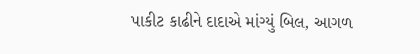પાકીટ કાઢીને દાદાએ માંગ્યું બિલ, આગળ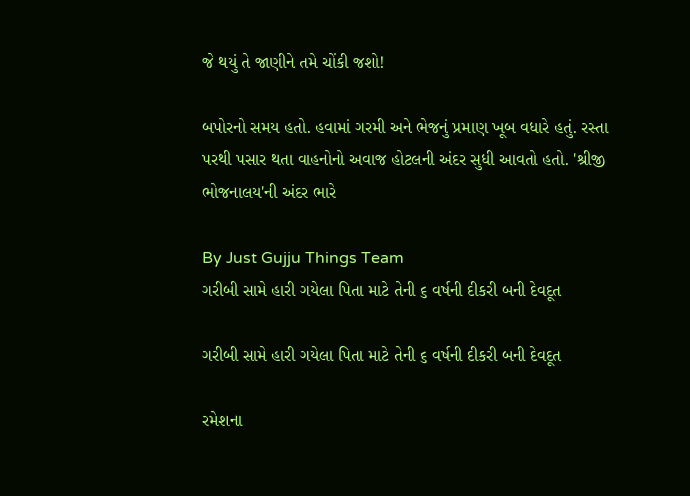જે થયું તે જાણીને તમે ચોંકી જશો!

બપોરનો સમય હતો. હવામાં ગરમી અને ભેજનું પ્રમાણ ખૂબ વધારે હતું. રસ્તા પરથી પસાર થતા વાહનોનો અવાજ હોટલની અંદર સુધી આવતો હતો. 'શ્રીજી ભોજનાલય'ની અંદર ભારે

By Just Gujju Things Team
ગરીબી સામે હારી ગયેલા પિતા માટે તેની ૬ વર્ષની દીકરી બની દેવદૂત

ગરીબી સામે હારી ગયેલા પિતા માટે તેની ૬ વર્ષની દીકરી બની દેવદૂત

રમેશના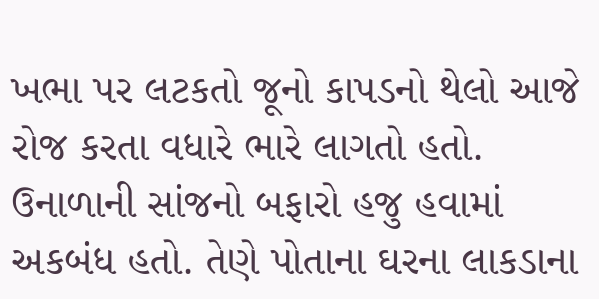ખભા પર લટકતો જૂનો કાપડનો થેલો આજે રોજ કરતા વધારે ભારે લાગતો હતો. ઉનાળાની સાંજનો બફારો હજુ હવામાં અકબંધ હતો. તેણે પોતાના ઘરના લાકડાના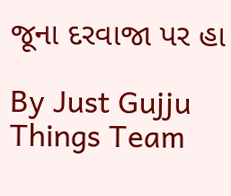જૂના દરવાજા પર હા

By Just Gujju Things Team